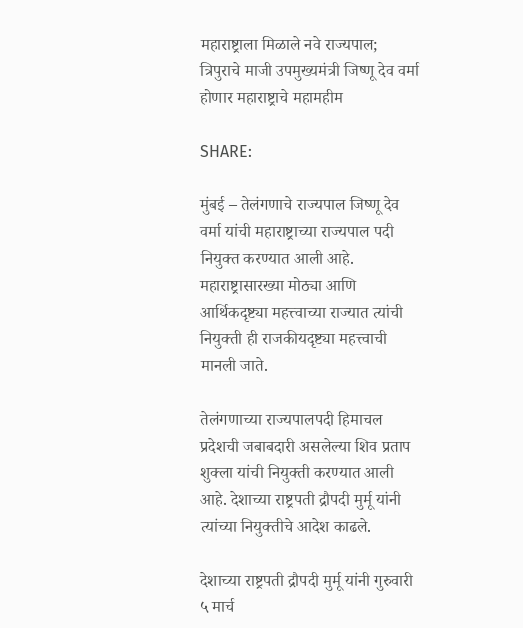महाराष्ट्राला मिळाले नवे राज्यपाल; त्रिपुराचे माजी उपमुख्यमंत्री जिष्णू देव वर्मा होणार महाराष्ट्राचे महामहीम

SHARE:

मुंबई – तेलंगणाचे राज्यपाल जिष्णू देव वर्मा यांची महाराष्ट्राच्या राज्यपाल पदी नियुक्त करण्यात आली आहे. महाराष्ट्रासारख्या मोठ्या आणि आर्थिकदृष्ट्या महत्त्वाच्या राज्यात त्यांची नियुक्ती ही राजकीयदृष्ट्या महत्त्वाची मानली जाते.

तेलंगणाच्या राज्यपालपदी हिमाचल प्रदेशची जबाबदारी असलेल्या शिव प्रताप शुक्ला यांची नियुक्ती करण्यात आली आहे. देशाच्या राष्ट्रपती द्रौपदी मुर्मू यांनी त्यांच्या नियुक्तीचे आदेश काढले.

देशाच्या राष्ट्रपती द्रौपदी मुर्मू यांनी गुरुवारी ५ मार्च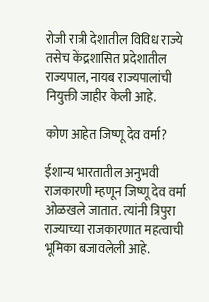रोजी रात्री देशातील विविध राज्ये तसेच केंद्रशासित प्रदेशातील राज्यपाल, नायब राज्यपालांची नियुक्ती जाहीर केली आहे.

कोण आहेत जिष्णू देव वर्मा?

ईशान्य भारतातील अनुभवी राजकारणी म्हणून जिष्णू देव वर्मा ओळखले जातात. त्यांनी त्रिपुरा राज्याच्या राजकारणात महत्वाची भूमिका बजावलेली आहे.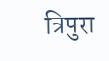त्रिपुरा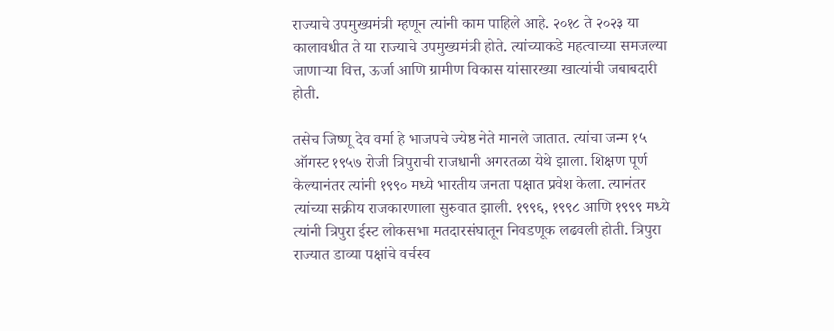राज्याचे उपमुख्यमंत्री म्हणून त्यांनी काम पाहिले आहे. २०१८ ते २०२३ या कालावधीत ते या राज्याचे उपमुख्यमंत्री होते. त्यांच्याकडे महत्वाच्या समजल्या जाणाऱ्या वित्त, ऊर्जा आणि ग्रामीण विकास यांसारख्या खात्यांची जबाबदारी होती.

तसेच जिष्णू देव वर्मा हे भाजपचे ज्येष्ठ नेते मानले जातात. त्यांचा जन्म १५ ऑगस्ट १९५७ रोजी त्रिपुराची राजधानी अगरतळा येथे झाला. शिक्षण पूर्ण केल्यानंतर त्यांनी १९९० मध्ये भारतीय जनता पक्षात प्रवेश केला. त्यानंतर त्यांच्या सक्रीय राजकारणाला सुरुवात झाली. १९९६, १९९८ आणि १९९९ मध्ये त्यांनी त्रिपुरा ईस्ट लोकसभा मतदारसंघातून निवडणूक लढवली होती. त्रिपुरा राज्यात डाव्या पक्षांचे वर्चस्व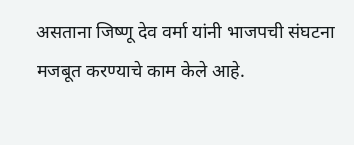असताना जिष्णू देव वर्मा यांनी भाजपची संघटना मजबूत करण्याचे काम केले आहे.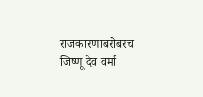राजकारणाबरोबरच जिष्णू देव वर्मा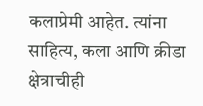कलाप्रेमी आहेत. त्यांना साहित्य, कला आणि क्रीडा क्षेत्राचीही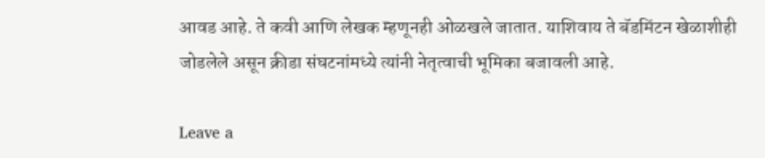आवड आहे. ते कवी आणि लेखक म्हणूनही ओळखले जातात. याशिवाय ते बॅडमिंटन खेळाशीही जोडलेले असून क्रीडा संघटनांमध्ये त्यांनी नेतृत्वाची भूमिका बजावली आहे.

Leave a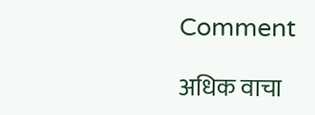Comment

अधिक वाचा